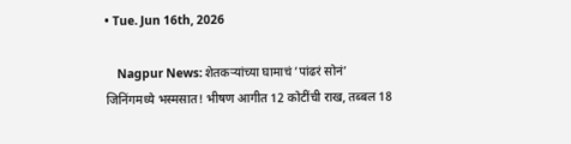• Tue. Jun 16th, 2026

    Nagpur News: शेतकऱ्यांच्या घामाचं ‘पांढरं सोनं’ जिनिंगमध्ये भस्मसात! भीषण आगीत 12 कोटींची राख, तब्बल 18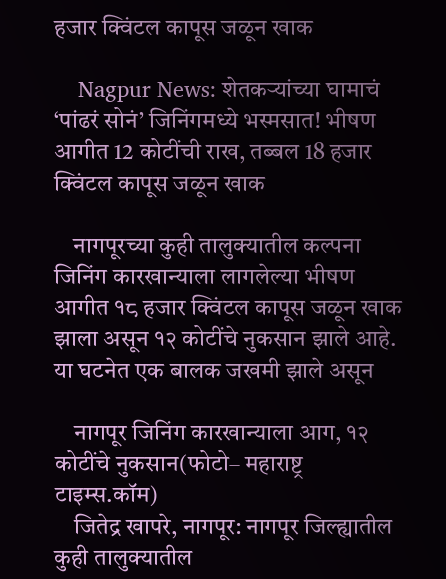हजार क्विंटल कापूस जळून खाक

    Nagpur News: शेतकऱ्यांच्या घामाचं ‘पांढरं सोनं’ जिनिंगमध्ये भस्मसात! भीषण आगीत 12 कोटींची राख, तब्बल 18 हजार क्विंटल कापूस जळून खाक

    नागपूरच्या कुही तालुक्यातील कल्पना जिनिंग कारखान्याला लागलेल्या भीषण आगीत १८ हजार क्विंटल कापूस जळून खाक झाला असून १२ कोटींचे नुकसान झाले आहे. या घटनेत एक बालक जखमी झाले असून

    नागपूर जिनिंग कारखान्याला आग, १२ कोटींचे नुकसान(फोटो– महाराष्ट्र टाइम्स.कॉम)
    जितेद्र खापरे, नागपूर: नागपूर जिल्ह्यातील कुही तालुक्यातील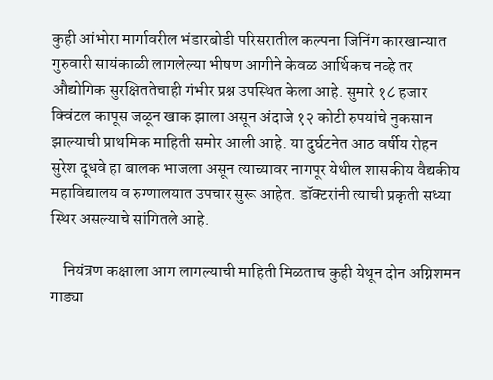कुही आंभोरा मार्गावरील भंडारबोडी परिसरातील कल्पना जिनिंग कारखान्यात गुरुवारी सायंकाळी लागलेल्या भीषण आगीने केवळ आर्थिकच नव्हे तर औद्योगिक सुरक्षिततेचाही गंभीर प्रश्न उपस्थित केला आहे. सुमारे १८ हजार क्विंटल कापूस जळून खाक झाला असून अंदाजे १२ कोटी रुपयांचे नुकसान झाल्याची प्राथमिक माहिती समोर आली आहे. या दुर्घटनेत आठ वर्षीय रोहन सुरेश दूधवे हा बालक भाजला असून त्याच्यावर नागपूर येथील शासकीय वैद्यकीय महाविद्यालय व रुग्णालयात उपचार सुरू आहेत. डॉक्टरांनी त्याची प्रकृती सध्या स्थिर असल्याचे सांगितले आहे.

    नियंत्रण कक्षाला आग लागल्याची माहिती मिळताच कुही येथून दोन अग्निशमन गाड्या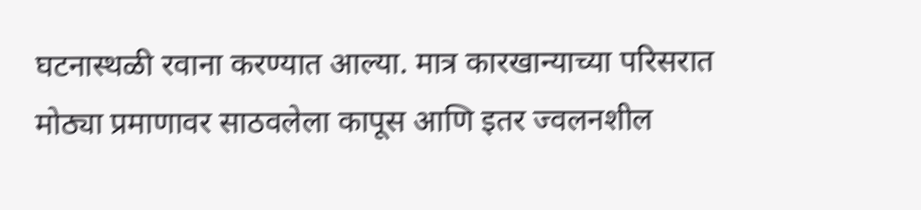घटनास्थळी रवाना करण्यात आल्या. मात्र कारखान्याच्या परिसरात मोठ्या प्रमाणावर साठवलेला कापूस आणि इतर ज्वलनशील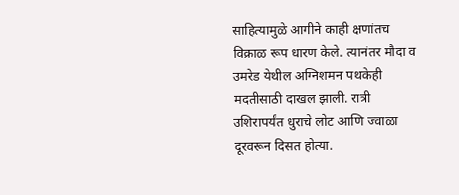साहित्यामुळे आगीने काही क्षणांतच विक्राळ रूप धारण केले. त्यानंतर मौदा व उमरेड येथील अग्निशमन पथकेही मदतीसाठी दाखल झाली. रात्री उशिरापर्यंत धुराचे लोट आणि ज्वाळा दूरवरून दिसत होत्या.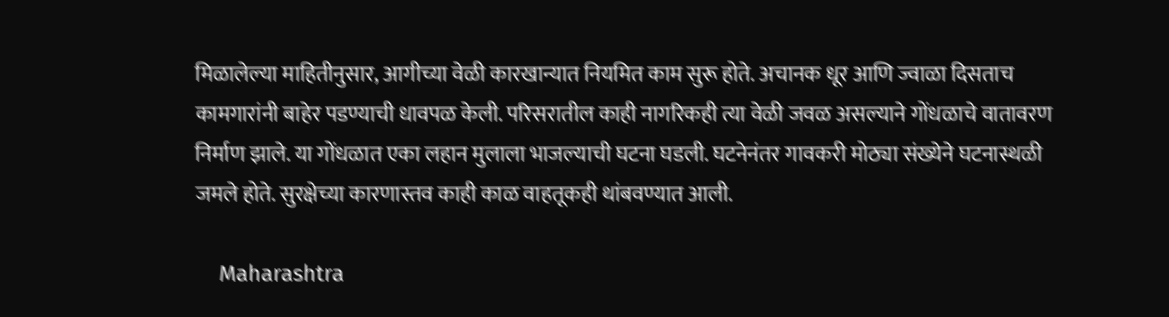मिळालेल्या माहितीनुसार, आगीच्या वेळी कारखान्यात नियमित काम सुरू होते. अचानक धूर आणि ज्वाळा दिसताच कामगारांनी बाहेर पडण्याची धावपळ केली. परिसरातील काही नागरिकही त्या वेळी जवळ असल्याने गोंधळाचे वातावरण निर्माण झाले. या गोंधळात एका लहान मुलाला भाजल्याची घटना घडली. घटनेनंतर गावकरी मोठ्या संख्येने घटनास्थळी जमले होते. सुरक्षेच्या कारणास्तव काही काळ वाहतूकही थांबवण्यात आली.

    Maharashtra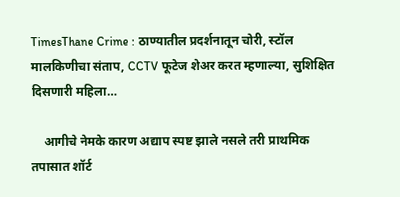TimesThane Crime : ठाण्यातील प्रदर्शनातून चोरी, स्टॉल मालकिणीचा संताप, CCTV फूटेज शेअर करत म्हणाल्या, सुशिक्षित दिसणारी महिला…

    आगीचे नेमके कारण अद्याप स्पष्ट झाले नसले तरी प्राथमिक तपासात शॉर्ट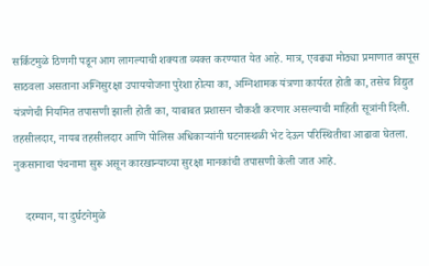सर्किटमुळे ठिणगी पडून आग लागल्याची शक्यता व्यक्त करण्यात येत आहे. मात्र, एवढ्या मोठ्या प्रमाणात कापूस साठवला असताना अग्निसुरक्षा उपाययोजना पुरेशा होत्या का, अग्निशामक यंत्रणा कार्यरत होती का, तसेच विद्युत यंत्रणेची नियमित तपासणी झाली होती का, याबाबत प्रशासन चौकशी करणार असल्याची माहिती सूत्रांनी दिली. तहसीलदार, नायब तहसीलदार आणि पोलिस अधिकाऱ्यांनी घटनास्थळी भेट देऊन परिस्थितीचा आढावा घेतला. नुकसानाचा पंचनामा सुरू असून कारखान्याच्या सुरक्षा मानकांची तपासणी केली जात आहे.

    दरम्यान, या दुर्घटनेमुळे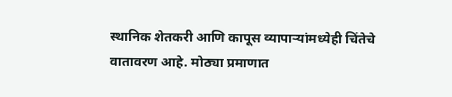स्थानिक शेतकरी आणि कापूस व्यापाऱ्यांमध्येही चिंतेचे वातावरण आहे. मोठ्या प्रमाणात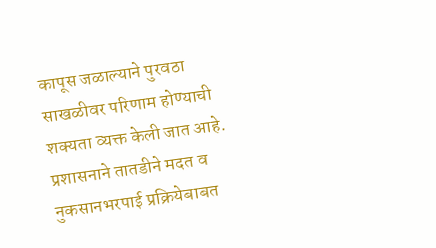कापूस जळाल्याने पुरवठा साखळीवर परिणाम होण्याची शक्यता व्यक्त केली जात आहे. प्रशासनाने तातडीने मदत व नुकसानभरपाई प्रक्रियेबाबत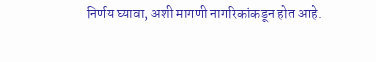निर्णय घ्यावा, अशी मागणी नागरिकांकडून होत आहे.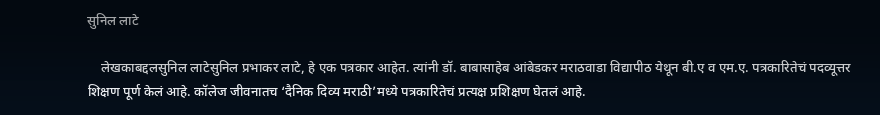सुनिल लाटे

    लेखकाबद्दलसुनिल लाटेसुनिल प्रभाकर लाटे, हे एक पत्रकार आहेत. त्यांनी डॉ. बाबासाहेब आंबेडकर मराठवाडा विद्यापीठ येथून बी.ए व एम.ए. पत्रकारितेचं पदव्यूत्तर शिक्षण पूर्ण केलं आहे. कॉलेज जीवनातच ‘दैनिक दिव्य मराठी’मध्ये पत्रकारितेचं प्रत्यक्ष प्रशिक्षण घेतलं आहे.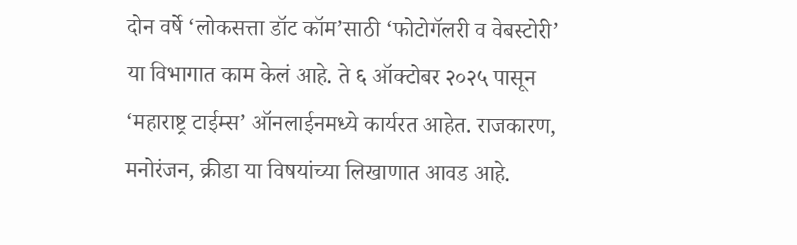दोन वर्षे ‘लोकसत्ता डॉट कॉम’साठी ‘फोटोगॅलरी व वेबस्टोरी’ या विभागात काम केलं आहे. ते ६ ऑक्टोबर २०२५ पासून ‘महाराष्ट्र टाईम्स’ ऑनलाईनमध्ये कार्यरत आहेत. राजकारण, मनोरंजन, क्रीडा या विषयांच्या लिखाणात आवड आहे.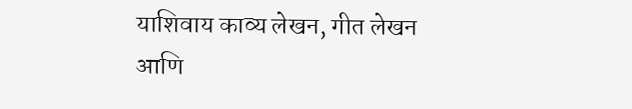याशिवाय काव्य लेखन, गीत लेखन आणि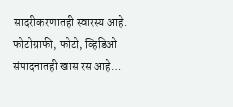सादरीकरणातही स्वारस्य आहे. फोटोग्राफी, फोटो, व्हिडिओ संपादनातही खास रस आहे…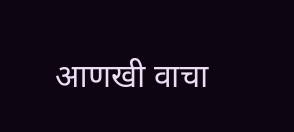आणखी वाचा